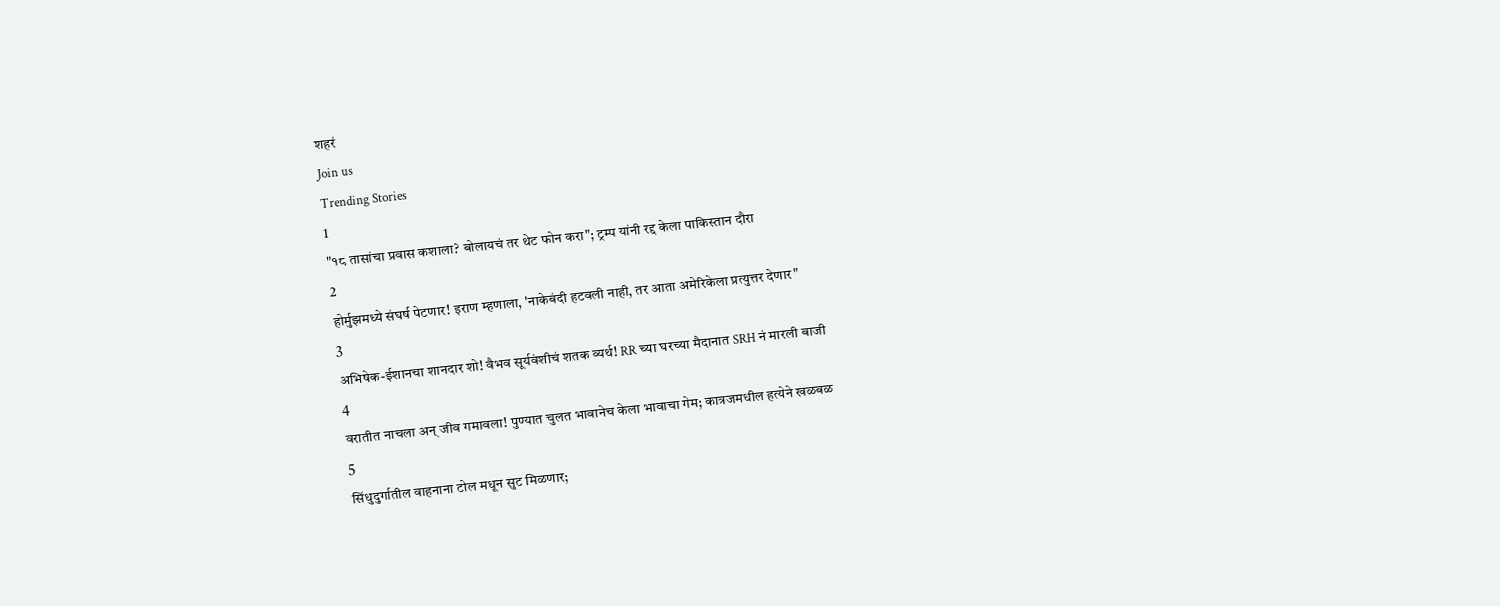शहरं
Join us
Trending Stories
1
"१८ तासांचा प्रवास कशाला? बोलायचं तर थेट फोन करा"; ट्रम्प यांनी रद्द केला पाकिस्तान दौरा
2
होर्मुझमध्ये संघर्ष पेटणार! इराण म्हणाला, 'नाकेबंदी हटवली नाही, तर आता अमेरिकेला प्रत्युत्तर देणार"
3
अभिषेक-ईशानचा शानदार शो! वैभव सूर्यवंशीचं शतक व्यर्थ! RR च्या घरच्या मैदानात SRH नं मारली बाजी
4
वरातीत नाचला अन् जीव गमावला! पुण्यात चुलत भावानेच केला भावाचा गेम; कात्रजमधील हत्येने खळबळ
5
सिंधुदुर्गातील वाहनाना टोल मधून सुट मिळणार;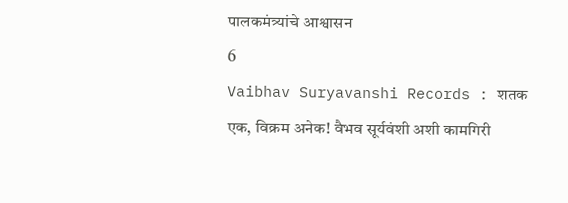पालकमंत्र्यांचे आश्वासन
6
Vaibhav Suryavanshi Records : शतक एक, विक्रम अनेक! वैभव सूर्यवंशी अशी कामगिरी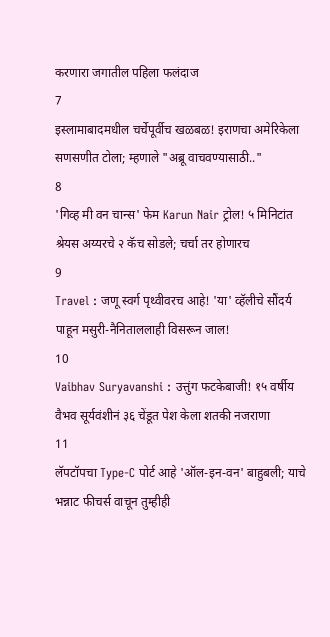करणारा जगातील पहिला फलंदाज
7
इस्लामाबादमधील चर्चेपूर्वीच खळबळ! इराणचा अमेरिकेला सणसणीत टोला; म्हणाले "अब्रू वाचवण्यासाठी.."
8
'गिव्ह मी वन चान्स' फेम Karun Nair ट्रोल! ५ मिनिटांत श्रेयस अय्यरचे २ कॅच सोडले; चर्चा तर होणारच
9
Travel : जणू स्वर्ग पृथ्वीवरच आहे! 'या' व्हॅलीचे सौंदर्य पाहून मसुरी-नैनिताललाही विसरून जाल!
10
Vaibhav Suryavanshi : उत्तुंग फटकेबाजी! १५ वर्षीय वैभव सूर्यवंशीनं ३६ चेंडूत पेश केला शतकी नजराणा
11
लॅपटॉपचा Type-C पोर्ट आहे 'ऑल-इन-वन' बाहुबली; याचे भन्नाट फीचर्स वाचून तुम्हीही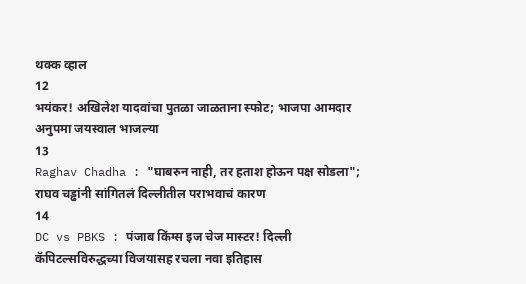थक्क व्हाल
12
भयंकर! अखिलेश यादवांचा पुतळा जाळताना स्फोट; भाजपा आमदार अनुपमा जयस्वाल भाजल्या
13
Raghav Chadha : "घाबरुन नाही, तर हताश होऊन पक्ष सोडला"; राघव चड्ढांनी सांगितलं दिल्लीतील पराभवाचं कारण
14
DC vs PBKS : पंजाब किंग्स इज चेज मास्टर! दिल्ली कॅपिटल्सविरुद्धच्या विजयासह रचला नवा इतिहास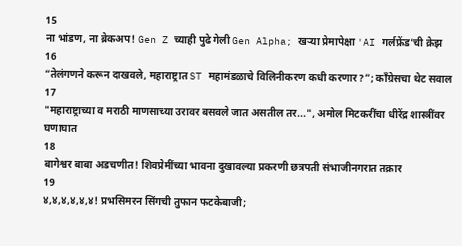15
ना भांडण, ना ब्रेकअप! Gen Z च्याही पुढे गेली Gen Alpha; खऱ्या प्रेमापेक्षा 'AI गर्लफ्रेंड'ची क्रेझ
16
“तेलंगणने करून दाखवले, महाराष्ट्रात ST महामंडळाचे विलिनीकरण कधी करणार?”; काँग्रेसचा थेट सवाल
17
"महाराष्ट्राच्या व मराठी माणसाच्या उरावर बसवले जात असतील तर...", अमोल मिटकरींचा धीरेंद्र शास्त्रींवर घणाघात
18
बागेश्वर बाबा अडचणीत! शिवप्रेमींच्या भावना दुखावल्या प्रकरणी छत्रपती संभाजीनगरात तक्रार
19
४,४,४,४,४,४! प्रभसिमरन सिंगची तुफान फटकेबाजी;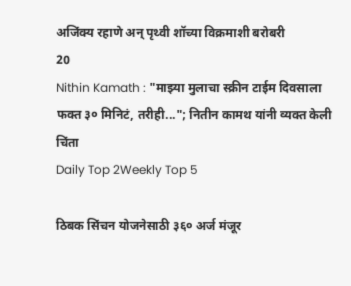अजिंक्य रहाणे अन् पृथ्वी शॉच्या विक्रमाशी बरोबरी
20
Nithin Kamath : "माझ्या मुलाचा स्क्रीन टाईम दिवसाला फक्त ३० मिनिटं, तरीही..."; नितीन कामथ यांनी व्यक्त केली चिंता
Daily Top 2Weekly Top 5

ठिबक सिंचन योजनेसाठी ३६० अर्ज मंजूर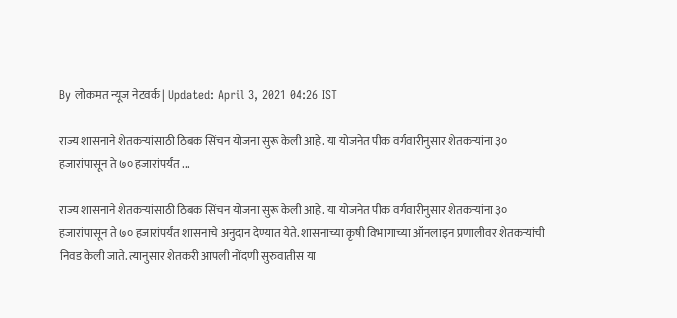By लोकमत न्यूज नेटवर्क | Updated: April 3, 2021 04:26 IST

राज्य शासनाने शेतकऱ्यांसाठी ठिबक सिंचन योजना सुरू केली आहे. या योजनेत पीक वर्गवारीनुसार शेतकऱ्यांना ३० हजारांपासून ते ७० हजारांपर्यंत ...

राज्य शासनाने शेतकऱ्यांसाठी ठिबक सिंचन योजना सुरू केली आहे. या योजनेत पीक वर्गवारीनुसार शेतकऱ्यांना ३० हजारांपासून ते ७० हजारांपर्यंत शासनाचे अनुदान देण्यात येते. शासनाच्या कृषी विभागाच्या ऑनलाइन प्रणालीवर शेतकऱ्यांची निवड केली जाते. त्यानुसार शेतकरी आपली नोंदणी सुरुवातीस या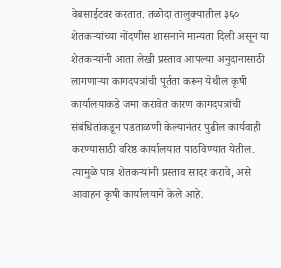वेबसाईटवर करतात. तळोदा तालुक्यातील ३६० शेतकऱ्यांच्या नोंदणीस शासनाने मान्यता दिली असून या शेतकऱ्यांनी आता लेखी प्रस्ताव आपल्या अनुदानासाठी लागणाऱ्या कागदपत्रांची पूर्तता करून येथील कृषी कार्यालयाकडे जमा करावेत कारण कागदपत्रांची संबंधितांकडून पडताळणी केल्यानंतर पुढील कार्यवाही करण्यासाठी वरिष्ठ कार्यालयात पाठविण्यात येतील. त्यामुळे पात्र शेतकऱ्यांनी प्रस्ताव सादर करावे, असे आवाहन कृषी कार्यालयाने केले आहे.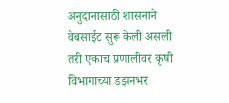अनुदानासाठी शासनाने वेबसाईट सुरू केली असली तरी एकाच प्रणालीवर कृषी विभागाच्या डझनभर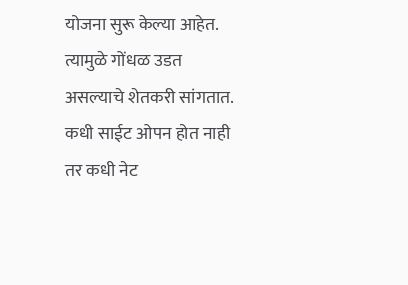योजना सुरू केल्या आहेत. त्यामुळे गोंधळ उडत असल्याचे शेतकरी सांगतात. कधी साईट ओपन होत नाही तर कधी नेट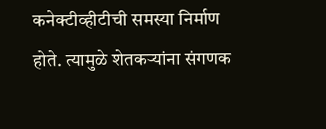कनेक्टीव्हीटीची समस्या निर्माण होते. त्यामुळे शेतकऱ्यांना संगणक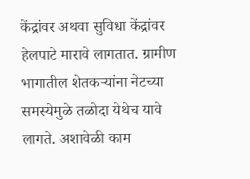केंद्रांवर अथवा सुविधा केंद्रांवर हेलपाटे मारावे लागतात. ग्रामीण भागातील शेतकऱ्यांना नेटच्या समस्येमुळे तळोदा येथेच यावे लागते. अशावेळी काम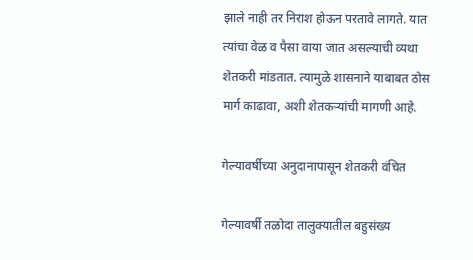झाले नाही तर निराश होऊन परतावे लागते. यात त्यांचा वेळ व पैसा वाया जात असल्याची व्यथा शेतकरी मांडतात. त्यामुळे शासनाने याबाबत ठोस मार्ग काढावा, अशी शेतकऱ्यांची मागणी आहे.

गेल्यावर्षीच्या अनुदानापासून शेतकरी वंचित

गेल्यावर्षी तळोदा तालुक्यातील बहुसंख्य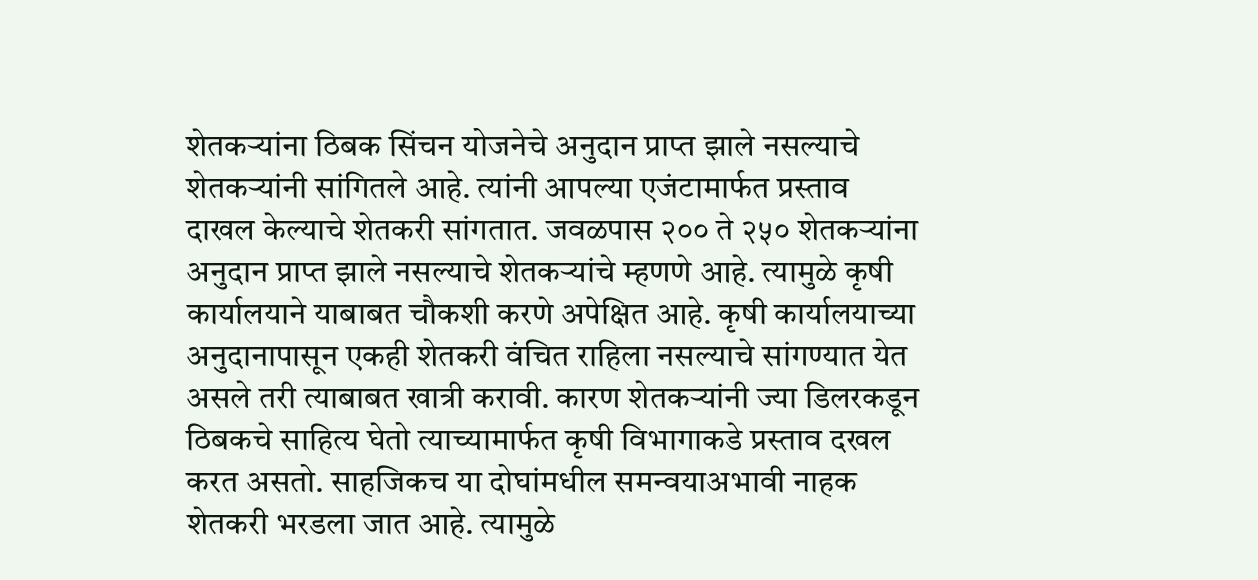शेतकऱ्यांना ठिबक सिंचन योजनेचे अनुदान प्राप्त झाले नसल्याचे शेतकऱ्यांनी सांगितले आहे. त्यांनी आपल्या एजंटामार्फत प्रस्ताव दाखल केल्याचे शेतकरी सांगतात. जवळपास २०० ते २५० शेतकऱ्यांना अनुदान प्राप्त झाले नसल्याचे शेतकऱ्यांचे म्हणणे आहे. त्यामुळे कृषी कार्यालयाने याबाबत चौकशी करणे अपेक्षित आहे. कृषी कार्यालयाच्या अनुदानापासून एकही शेतकरी वंचित राहिला नसल्याचे सांगण्यात येत असले तरी त्याबाबत खात्री करावी. कारण शेतकऱ्यांनी ज्या डिलरकडून ठिबकचे साहित्य घेतो त्याच्यामार्फत कृषी विभागाकडे प्रस्ताव दखल करत असतो. साहजिकच या दोघांमधील समन्वयाअभावी नाहक शेतकरी भरडला जात आहे. त्यामुळे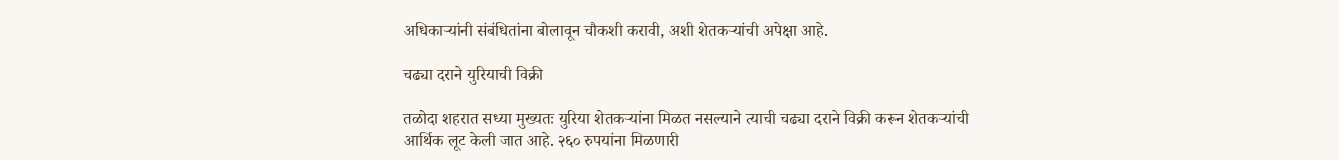अधिकाऱ्यांनी संबंधितांना बोलावून चौकशी करावी, अशी शेतकऱ्यांची अपेक्षा आहे.

चढ्या दराने युरियाची विक्री

तळोदा शहरात सध्या मुख्यतः युरिया शेतकऱ्यांना मिळत नसल्याने त्याची चढ्या दराने विक्री करून शेतकऱ्यांची आर्थिक लूट केली जात आहे. २६० रुपयांना मिळणारी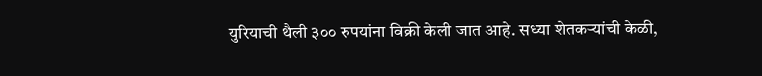युरियाची थैली ३०० रुपयांना विक्री केली जात आहे. सध्या शेतकऱ्यांची केळी,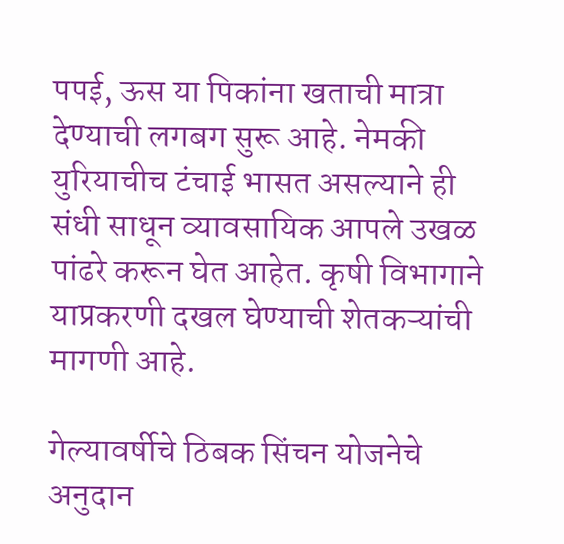पपई, ऊस या पिकांना खताची मात्रा देण्याची लगबग सुरू आहे. नेमकी युरियाचीच टंचाई भासत असल्याने ही संधी साधून व्यावसायिक आपले उखळ पांढरे करून घेत आहेत. कृषी विभागाने याप्रकरणी दखल घेण्याची शेतकऱ्यांची मागणी आहे.

गेल्यावर्षीचे ठिबक सिंचन योजनेचे अनुदान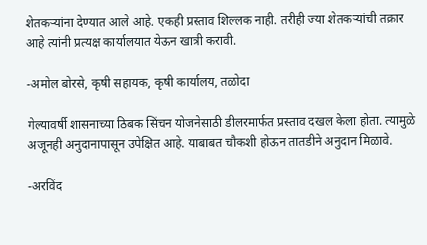शेतकऱ्यांना देण्यात आले आहे. एकही प्रस्ताव शिल्लक नाही. तरीही ज्या शेतकऱ्यांची तक्रार आहे त्यांनी प्रत्यक्ष कार्यालयात येऊन खात्री करावी.

-अमोल बोरसे, कृषी सहायक, कृषी कार्यालय, तळोदा

गेल्यावर्षी शासनाच्या ठिबक सिंचन योजनेसाठी डीलरमार्फत प्रस्ताव दखल केला होता. त्यामुळे अजूनही अनुदानापासून उपेक्षित आहे. याबाबत चौकशी होऊन तातडीने अनुदान मिळावे.

-अरविंद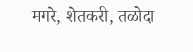मगरे, शेतकरी, तळोदा